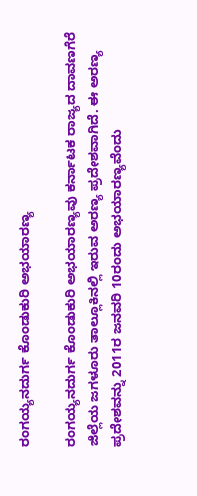ರಂಗಯ್ಯನದುರ್ಗ ಕೊಂಡುಕುರಿ ಅಭಯಾರಣ್ಯ

ರಂಗಯ್ಯನದುರ್ಗ ಕೊಂಡುಕುರಿ ಅಭಯಾರಣ್ಯವು ಕರ್ನಾಟಕ ರಾಜ್ಯದ ದಾವಣಗೆರೆ ಜಿಲ್ಲೆಯ ಜಗಳೂರು ತಾಲ್ಲೂಕಿನಲ್ಲಿ ಇರುವ ಅರಣ್ಯ ಪ್ರದೇಶವಾಗಿದೆ. ಈ ಅರಣ್ಯ ಪ್ರದೇಶವನ್ನು 2011ರ ಜನವರಿ 10ರಂದು ಅಭಯಾರಣ್ಯವೆಂದು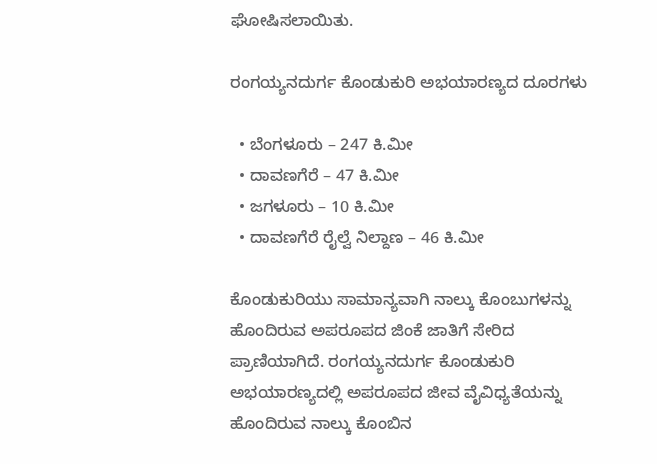ಘೋಷಿಸಲಾಯಿತು.

ರಂಗಯ್ಯನದುರ್ಗ ಕೊಂಡುಕುರಿ ಅಭಯಾರಣ್ಯದ ದೂರಗಳು

  • ಬೆಂಗಳೂರು – 247 ಕಿ.ಮೀ
  • ದಾವಣಗೆರೆ – 47 ಕಿ.ಮೀ
  • ಜಗಳೂರು – 10 ಕಿ.ಮೀ
  • ದಾವಣಗೆರೆ ರೈಲ್ವೆ ನಿಲ್ದಾಣ – 46 ಕಿ.ಮೀ

ಕೊಂಡುಕುರಿಯು ಸಾಮಾನ್ಯವಾಗಿ ನಾಲ್ಕು ಕೊಂಬುಗಳನ್ನು ಹೊಂದಿರುವ ಅಪರೂಪದ ಜಿಂಕೆ ಜಾತಿಗೆ ಸೇರಿದ ಪ್ರಾಣಿಯಾಗಿದೆ. ರಂಗಯ್ಯನದುರ್ಗ ಕೊಂಡುಕುರಿ ಅಭಯಾರಣ್ಯದಲ್ಲಿ ಅಪರೂಪದ ಜೀವ ವೈವಿಧ್ಯತೆಯನ್ನು ಹೊಂದಿರುವ ನಾಲ್ಕು ಕೊಂಬಿನ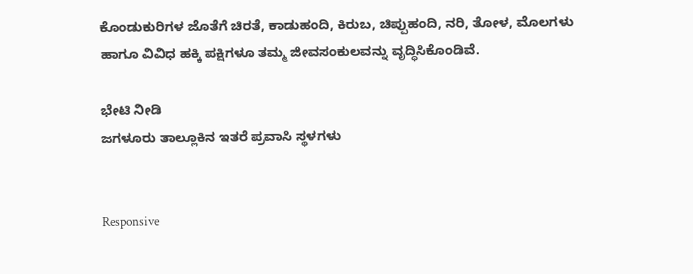ಕೊಂಡುಕುರಿಗಳ ಜೊತೆಗೆ ಚಿರತೆ, ಕಾಡುಹಂದಿ, ಕಿರುಬ, ಚಿಪ್ಪುಹಂದಿ, ನರಿ, ತೋಳ, ಮೊಲಗಳು ಹಾಗೂ ವಿವಿಧ ಹಕ್ಕಿ ಪಕ್ಷಿಗಳೂ ತಮ್ಮ ಜೀವಸಂಕುಲವನ್ನು ವೃದ್ಧಿಸಿಕೊಂಡಿವೆ.

ಭೇಟಿ ನೀಡಿ
ಜಗಳೂರು ತಾಲ್ಲೂಕಿನ ಇತರೆ ಪ್ರವಾಸಿ ಸ್ಥಳಗಳು


Responsive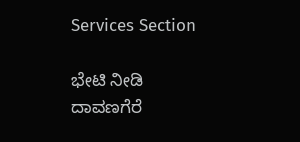Services Section

ಭೇಟಿ ನೀಡಿ
ದಾವಣಗೆರೆ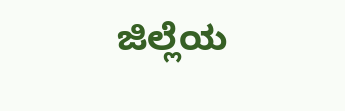ಜಿಲ್ಲೆಯ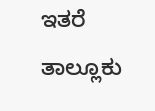ಇತರೆ ತಾಲ್ಲೂಕು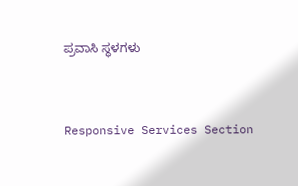ಪ್ರವಾಸಿ ಸ್ಥಳಗಳು


Responsive Services Section